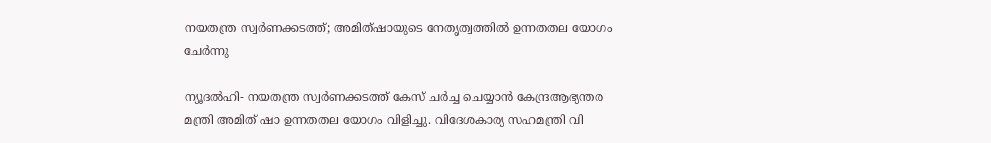നയതന്ത്ര സ്വര്‍ണക്കടത്ത്; അമിത്ഷായുടെ നേതൃത്വത്തില്‍ ഉന്നതതല യോഗം ചേര്‍ന്നു

ന്യൂദല്‍ഹി- നയതന്ത്ര സ്വര്‍ണക്കടത്ത് കേസ് ചര്‍ച്ച ചെയ്യാന്‍ കേന്ദ്രആഭ്യന്തര മന്ത്രി അമിത് ഷാ ഉന്നതതല യോഗം വിളിച്ചു. വിദേശകാര്യ സഹമന്ത്രി വി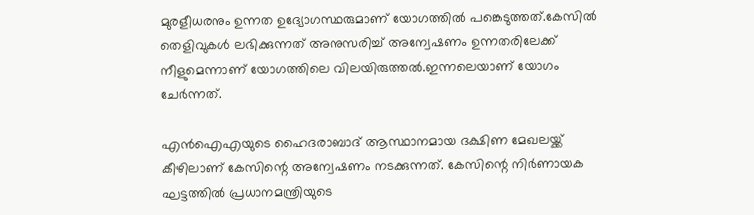മുരളീധരനും ഉന്നത ഉദ്യോഗസ്ഥരുമാണ് യോഗത്തില്‍ പങ്കെടുത്തത്.കേസില്‍ തെളിവുകള്‍ ലഭിക്കുന്നത് അനുസരിച്ച് അന്വേഷണം ഉന്നതരിലേക്ക് നീളുമെന്നാണ് യോഗത്തിലെ വിലയിരുത്തല്‍.ഇന്നലെയാണ് യോഗം ചേര്‍ന്നത്.

എന്‍ഐഎയുടെ ഹൈദരാബാദ് ആസ്ഥാനമായ ദക്ഷിണ മേഖലയ്ക്ക്‌ കീഴിലാണ് കേസിന്റെ അന്വേഷണം നടക്കുന്നത്. കേസിന്റെ നിര്‍ണായക  ഘട്ടത്തില്‍ പ്രധാനമന്ത്രിയുടെ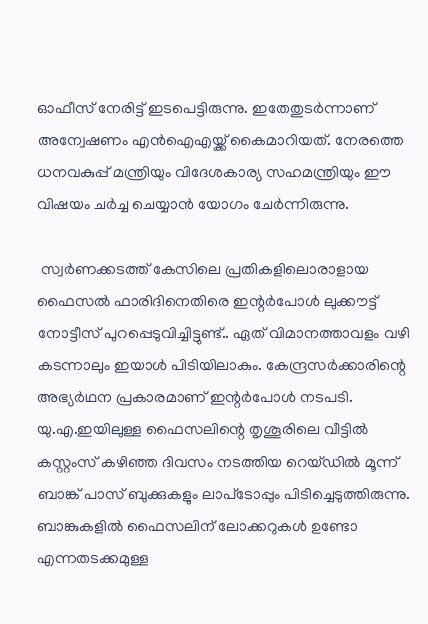ഓഫീസ് നേരിട്ട് ഇടപെട്ടിരുന്നു. ഇതേതുടര്‍ന്നാണ് അന്വേഷണം എന്‍ഐഎയ്ക്ക് കൈമാറിയത്. നേരത്തെ ധനവകുപ്പ് മന്ത്രിയും വിദേശകാര്യ സഹമന്ത്രിയും ഈ വിഷയം ചര്‍ച്ച ചെയ്യാന്‍ യോഗം ചേര്‍ന്നിരുന്നു.

 സ്വര്‍ണക്കടത്ത് കേസിലെ പ്രതികളിലൊരാളായ ഫൈസല്‍ ഫാരിദിനെതിരെ ഇന്റര്‍പോള്‍ ലുക്കൗട്ട് നോട്ടീസ് പുറപ്പെടുവിച്ചിട്ടുണ്ട്.. ഏത് വിമാനത്താവളം വഴി കടന്നാലും ഇയാള്‍ പിടിയിലാകും. കേന്ദ്രസര്‍ക്കാരിന്റെ അഭ്യര്‍ഥന പ്രകാരമാണ് ഇന്റര്‍പോള്‍ നടപടി.
യു.എ.ഇയിലുള്ള ഫൈസലിന്റെ തൃശൂരിലെ വീട്ടില്‍ കസ്റ്റംസ് കഴിഞ്ഞ ദിവസം നടത്തിയ റെയ്ഡില്‍ മൂന്ന് ബാങ്ക് പാസ് ബുക്കുകളും ലാപ്‌ടോപ്പും പിടിച്ചെടുത്തിരുന്നു.  ബാങ്കുകളില്‍ ഫൈസലിന് ലോക്കറുകള്‍ ഉണ്ടോ എന്നതടക്കമുള്ള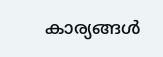കാര്യങ്ങള്‍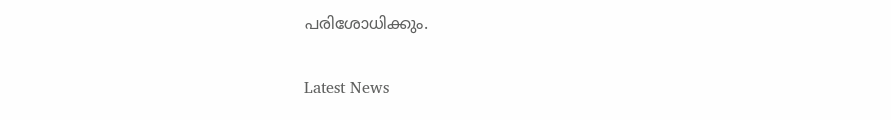പരിശോധിക്കും.

Latest News